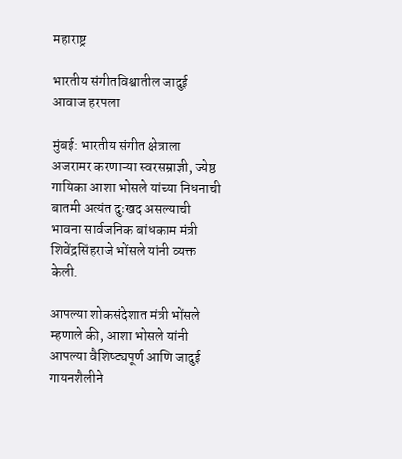महाराष्ट्र

भारतीय संगीतविश्वातील जादुई आवाज हरपला

मुंबई: भारतीय संगीत क्षेत्राला अजरामर करणाऱ्या स्वरसम्राज्ञी, ज्येष्ठ गायिका आशा भोसले यांच्या निधनाची बातमी अत्यंत दुःखद असल्याची भावना सार्वजनिक बांधकाम मंत्री शिवेंद्रसिंहराजे भोंसले यांनी व्यक्त केली.

आपल्या शोकसंदेशात मंत्री भोंसले म्हणाले की, आशा भोसले यांनी आपल्या वैशिष्ट्यपूर्ण आणि जादुई गायनशैलीने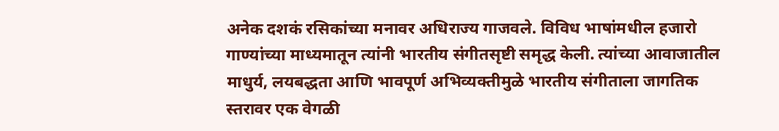अनेक दशकं रसिकांच्या मनावर अधिराज्य गाजवले. विविध भाषांमधील हजारो गाण्यांच्या माध्यमातून त्यांनी भारतीय संगीतसृष्टी समृद्ध केली. त्यांच्या आवाजातील माधुर्य, लयबद्धता आणि भावपूर्ण अभिव्यक्तीमुळे भारतीय संगीताला जागतिक स्तरावर एक वेगळी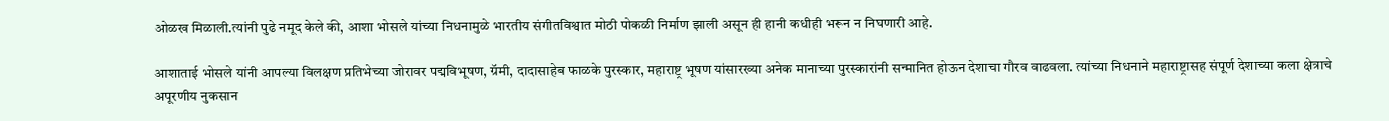ओळख मिळाली.त्यांनी पुढे नमूद केले की, आशा भोसले यांच्या निधनामुळे भारतीय संगीतविश्वात मोठी पोकळी निर्माण झाली असून ही हानी कधीही भरून न निघणारी आहे.

आशाताई भोसले यांनी आपल्या विलक्षण प्रतिभेच्या जोरावर पद्मविभूषण, ग्रॅमी, दादासाहेब फाळके पुरस्कार, महाराष्ट्र भूषण यांसारख्या अनेक मानाच्या पुरस्कारांनी सन्मानित होऊन देशाचा गौरव वाढवला. त्यांच्या निधनाने महाराष्ट्रासह संपूर्ण देशाच्या कला क्षेत्राचे अपूरणीय नुकसान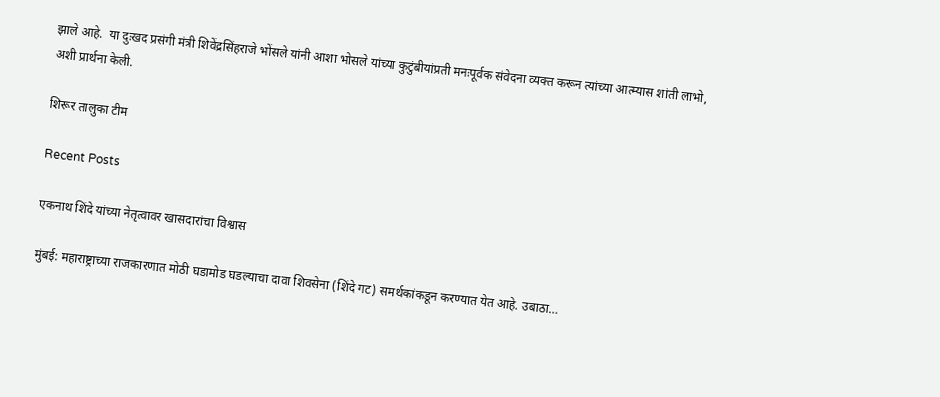झाले आहे.  या दुःखद प्रसंगी मंत्री शिवेंद्रसिंहराजे भोंसले यांनी आशा भोसले यांच्या कुटुंबीयांप्रती मनःपूर्वक संवेदना व्यक्त करून त्यांच्या आत्म्यास शांती लाभो, अशी प्रार्थना केली.

शिरूर तालुका टीम

Recent Posts

एकनाथ शिंदे यांच्या नेतृत्वावर खासदारांचा विश्वास

मुंबई: महाराष्ट्राच्या राजकारणात मोठी घडामोड घडल्याचा दावा शिवसेना (शिंदे गट) समर्थकांकडून करण्यात येत आहे. उबाठा…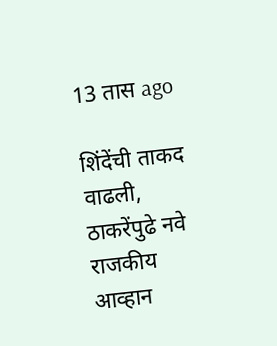13 तास ago

शिंदेंची ताकद वाढली, ठाकरेंपुढे नवे राजकीय आव्हान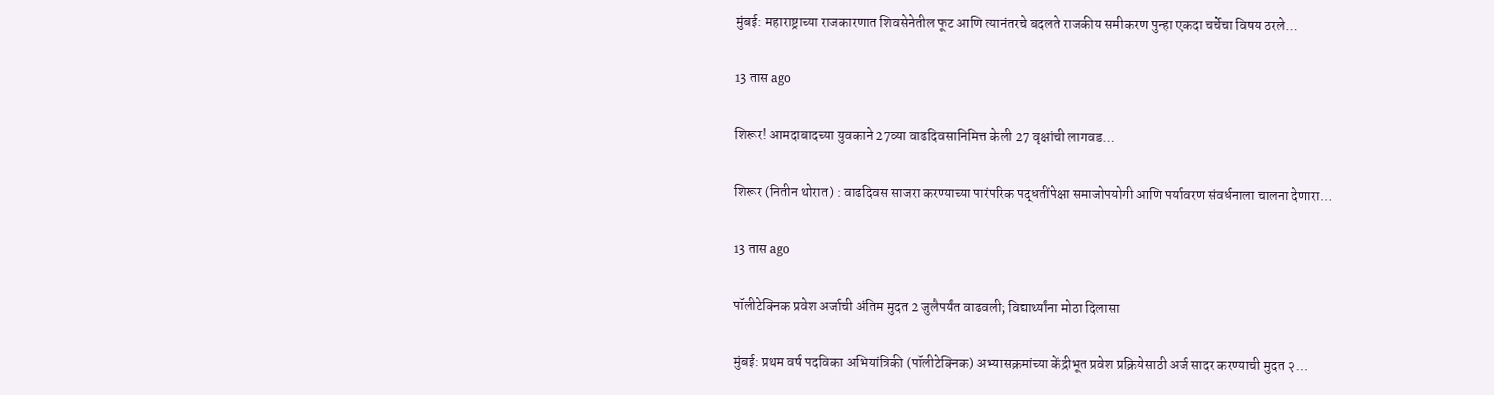मुंबई: महाराष्ट्राच्या राजकारणात शिवसेनेतील फूट आणि त्यानंतरचे बदलते राजकीय समीकरण पुन्हा एकदा चर्चेचा विषय ठरले…

13 तास ago

शिरूर! आमदाबादच्या युवकाने 27व्या वाढदिवसानिमित्त केली 27 वृक्षांची लागवड…

शिरूर (नितीन थोरात) : वाढदिवस साजरा करण्याच्या पारंपरिक पद्धतींपेक्षा समाजोपयोगी आणि पर्यावरण संवर्धनाला चालना देणारा…

13 तास ago

पॉलीटेक्निक प्रवेश अर्जाची अंतिम मुदत 2 जुलैपर्यंत वाढवली; विद्यार्थ्यांना मोठा दिलासा

मुंबई: प्रथम वर्ष पदविका अभियांत्रिकी (पॉलीटेक्निक) अभ्यासक्रमांच्या केंद्रीभूत प्रवेश प्रक्रियेसाठी अर्ज सादर करण्याची मुदत २…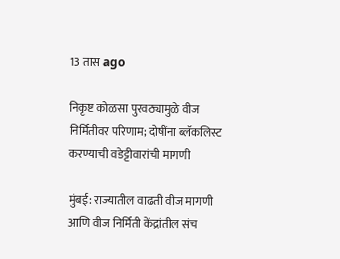13 तास ago

निकृष्ट कोळसा पुरवठ्यामुळे वीज निर्मितीवर परिणाम; दोषींना ब्लॅकलिस्ट करण्याची वडेट्टीवारांची मागणी

मुंबई: राज्यातील वाढती वीज मागणी आणि वीज निर्मिती केंद्रांतील संच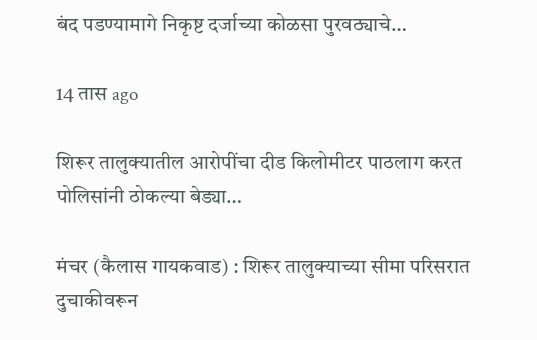बंद पडण्यामागे निकृष्ट दर्जाच्या कोळसा पुरवठ्याचे…

14 तास ago

शिरूर तालुक्यातील आरोपींचा दीड किलोमीटर पाठलाग करत पोलिसांनी ठोकल्या बेड्या…

मंचर (कैलास गायकवाड) : शिरूर तालुक्याच्या सीमा परिसरात दुचाकीवरून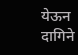येऊन दागिने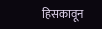हिसकावून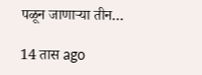पळून जाणाऱ्या तीन…

14 तास ago